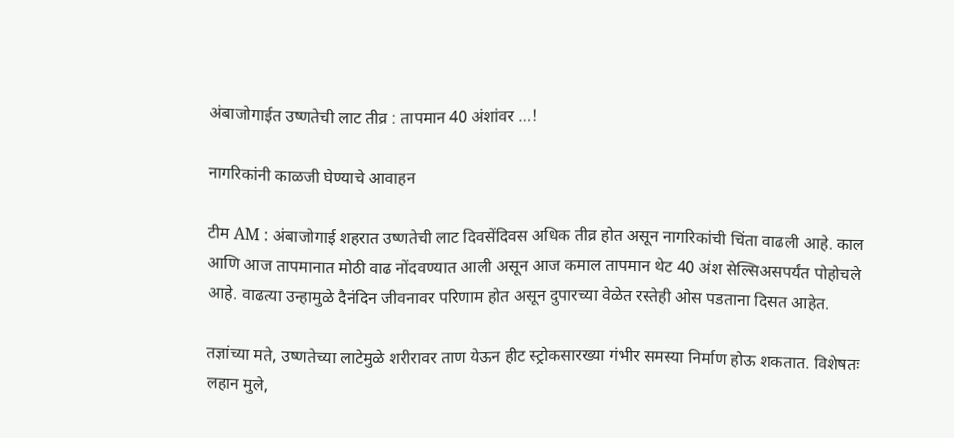अंबाजोगाईत उष्णतेची लाट तीव्र : तापमान 40 अंशांवर …!

नागरिकांनी काळजी घेण्याचे आवाहन

टीम AM : अंबाजोगाई शहरात उष्णतेची लाट दिवसेंदिवस अधिक तीव्र होत असून नागरिकांची चिंता वाढली आहे. काल आणि आज तापमानात मोठी वाढ नोंदवण्यात आली असून आज कमाल तापमान थेट 40 अंश सेल्सिअसपर्यंत पोहोचले आहे. वाढत्या उन्हामुळे दैनंदिन जीवनावर परिणाम होत असून दुपारच्या वेळेत रस्तेही ओस पडताना दिसत आहेत.

तज्ञांच्या मते, उष्णतेच्या लाटेमुळे शरीरावर ताण येऊन हीट स्ट्रोकसारख्या गंभीर समस्या निर्माण होऊ शकतात. विशेषतः लहान मुले,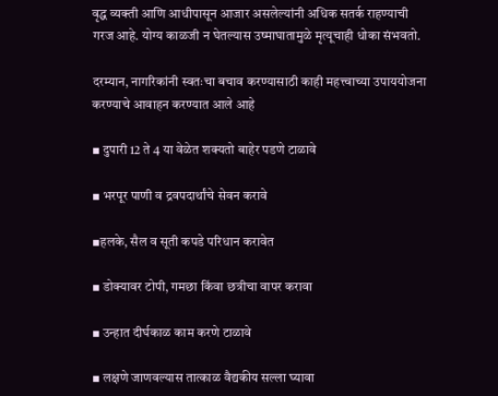वृद्ध व्यक्ती आणि आधीपासून आजार असलेल्यांनी अधिक सतर्क राहण्याची गरज आहे. योग्य काळजी न घेतल्यास उष्माघातामुळे मृत्यूचाही धोका संभवतो.

दरम्यान, नागरिकांनी स्वतःचा बचाव करण्यासाठी काही महत्त्वाच्या उपाययोजना करण्याचे आवाहन करण्यात आले आहे

▪ दुपारी 12 ते 4 या वेळेत शक्यतो बाहेर पडणे टाळावे

▪ भरपूर पाणी व द्रवपदार्थांचे सेवन करावे

▪हलके, सैल व सूती कपडे परिधान करावेत

▪ डोक्यावर टोपी, गमछा किंवा छत्रीचा वापर करावा

▪ उन्हात दीर्घकाळ काम करणे टाळावे

▪ लक्षणे जाणवल्यास तात्काळ वैद्यकीय सल्ला घ्यावा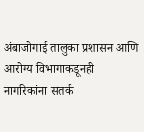अंबाजोगाई तालुका प्रशासन आणि आरोग्य विभागाकडूनही नागरिकांना सतर्क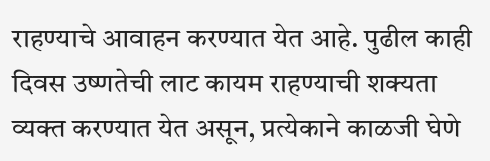राहण्याचे आवाहन करण्यात येत आहे. पुढील काही दिवस उष्णतेची लाट कायम राहण्याची शक्यता व्यक्त करण्यात येत असून, प्रत्येकाने काळजी घेणे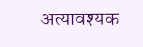अत्यावश्यक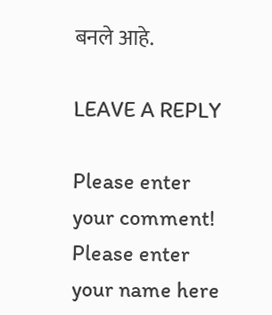बनले आहे.

LEAVE A REPLY

Please enter your comment!
Please enter your name here